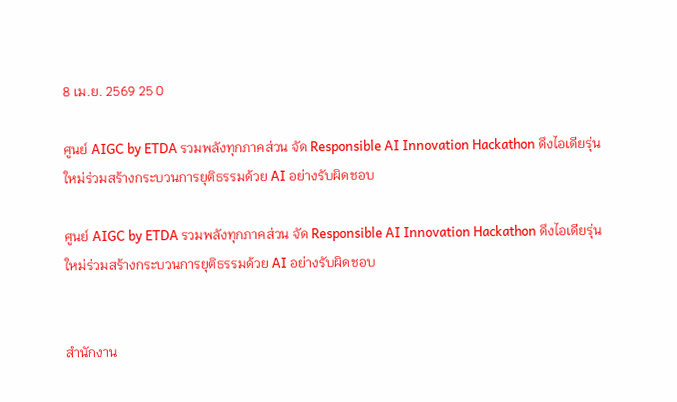8 เม.ย. 2569 25 0

ศูนย์ AIGC by ETDA รวมพลังทุกภาคส่วน จัด Responsible AI Innovation Hackathon ดึงไอเดียรุ่นใหม่ร่วมสร้างกระบวนการยุติธรรมด้วย AI อย่างรับผิดชอบ

ศูนย์ AIGC by ETDA รวมพลังทุกภาคส่วน จัด Responsible AI Innovation Hackathon ดึงไอเดียรุ่นใหม่ร่วมสร้างกระบวนการยุติธรรมด้วย AI อย่างรับผิดชอบ


สำนักงาน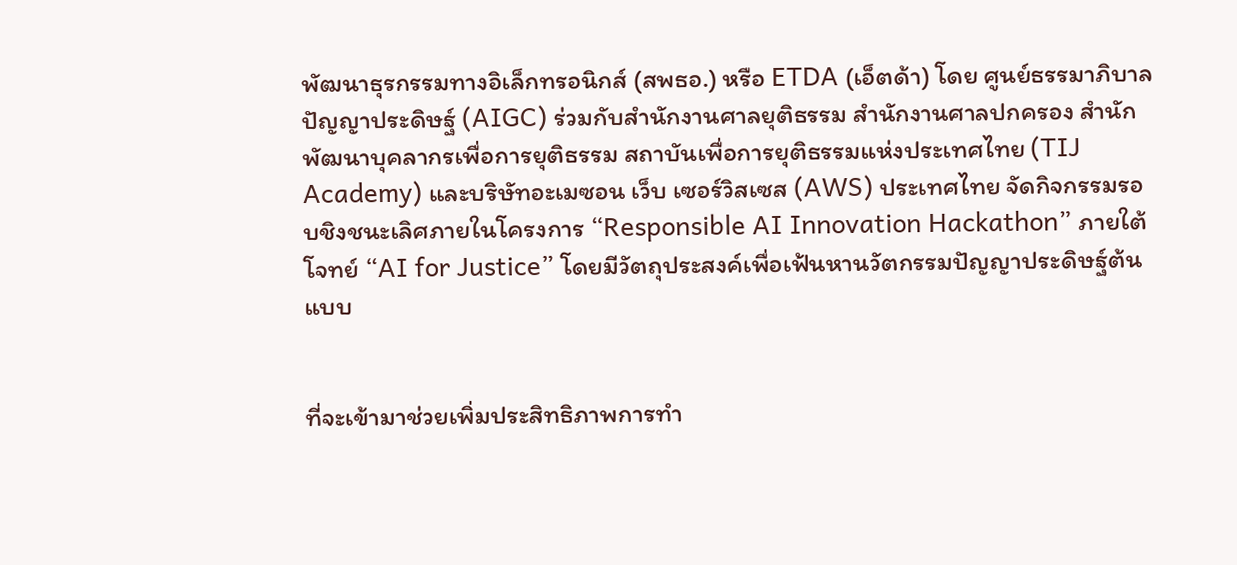พัฒนาธุรกรรมทางอิเล็กทรอนิกส์ (สพธอ.) หรือ ETDA (เอ็ตด้า) โดย ศูนย์ธรรมาภิบาลปัญญาประดิษฐ์ (AIGC) ร่วมกับสำนักงานศาลยุติธรรม สำนักงานศาลปกครอง สำนักพัฒนาบุคลากรเพื่อการยุติธรรม สถาบันเพื่อการยุติธรรมแห่งประเทศไทย (TIJ Academy) และบริษัทอะเมซอน เว็บ เซอร์วิสเซส (AWS) ประเทศไทย จัดกิจกรรมรอบชิงชนะเลิศภายในโครงการ “Responsible AI Innovation Hackathon” ภายใต้โจทย์ “AI for Justice” โดยมีวัตถุประสงค์เพื่อเฟ้นหานวัตกรรมปัญญาประดิษฐ์ต้นแบบ


ที่จะเข้ามาช่วยเพิ่มประสิทธิภาพการทำ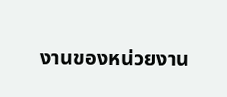งานของหน่วยงาน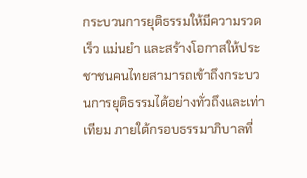กระบวนการยุติธรรมให้มีความรวดเร็ว แม่นยำ และสร้างโอกาสให้ประชาชนคนไทยสามารถเข้าถึงกระบวนการยุติธรรมได้อย่างทั่วถึงและเท่าเทียม ภายใต้กรอบธรรมาภิบาลที่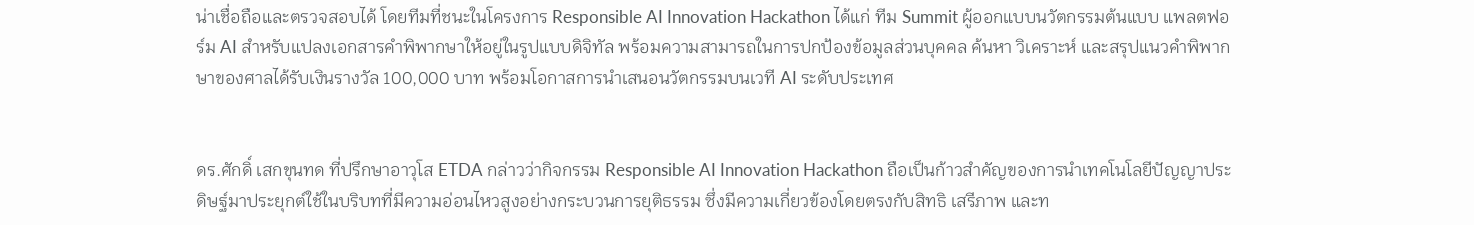น่าเชื่อถือและตรวจสอบได้ โดยทีมที่ชนะในโครงการ Responsible AI Innovation Hackathon ได้แก่ ทีม Summit ผู้ออกแบบนวัตกรรมต้นแบบ แพลตฟอร์ม AI สำหรับแปลงเอกสารคำพิพากษาให้อยู่ในรูปแบบดิจิทัล พร้อมความสามารถในการปกป้องข้อมูลส่วนบุคคล ค้นหา วิเคราะห์ และสรุปแนวคำพิพากษาของศาลได้รับเงินรางวัล 100,000 บาท พร้อมโอกาสการนำเสนอนวัตกรรมบนเวที AI ระดับประเทศ


ดร.ศักดิ์ เสกขุนทด ที่ปรึกษาอาวุโส ETDA กล่าวว่ากิจกรรม Responsible AI Innovation Hackathon ถือเป็นก้าวสำคัญของการนำเทคโนโลยีปัญญาประดิษฐ์มาประยุกต์ใช้ในบริบทที่มีความอ่อนไหวสูงอย่างกระบวนการยุติธรรม ซึ่งมีความเกี่ยวข้องโดยตรงกับสิทธิ เสรีภาพ และท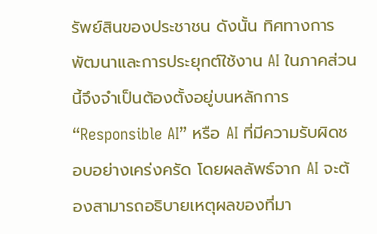รัพย์สินของประชาชน ดังนั้น ทิศทางการพัฒนาและการประยุกต์ใช้งาน AI ในภาคส่วนนี้จึงจำเป็นต้องตั้งอยู่บนหลักการ “Responsible AI” หรือ AI ที่มีความรับผิดชอบอย่างเคร่งครัด โดยผลลัพธ์จาก AI จะต้องสามารถอธิบายเหตุผลของที่มา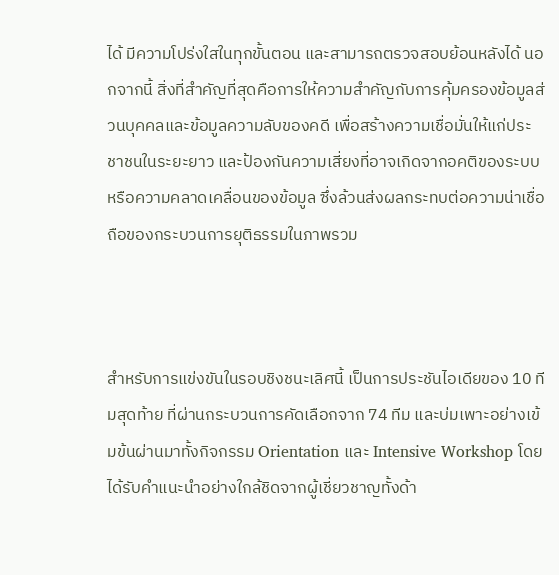ได้ มีความโปร่งใสในทุกขั้นตอน และสามารถตรวจสอบย้อนหลังได้ นอกจากนี้ สิ่งที่สำคัญที่สุดคือการให้ความสำคัญกับการคุ้มครองข้อมูลส่วนบุคคลและข้อมูลความลับของคดี เพื่อสร้างความเชื่อมั่นให้แก่ประชาชนในระยะยาว และป้องกันความเสี่ยงที่อาจเกิดจากอคติของระบบหรือความคลาดเคลื่อนของข้อมูล ซึ่งล้วนส่งผลกระทบต่อความน่าเชื่อถือของกระบวนการยุติธรรมในภาพรวม



สำหรับการแข่งขันในรอบชิงชนะเลิศนี้ เป็นการประชันไอเดียของ 10 ทีมสุดท้าย ที่ผ่านกระบวนการคัดเลือกจาก 74 ทีม และบ่มเพาะอย่างเข้มข้นผ่านมาทั้งกิจกรรม Orientation และ Intensive Workshop โดยได้รับคำแนะนำอย่างใกล้ชิดจากผู้เชี่ยวชาญทั้งด้า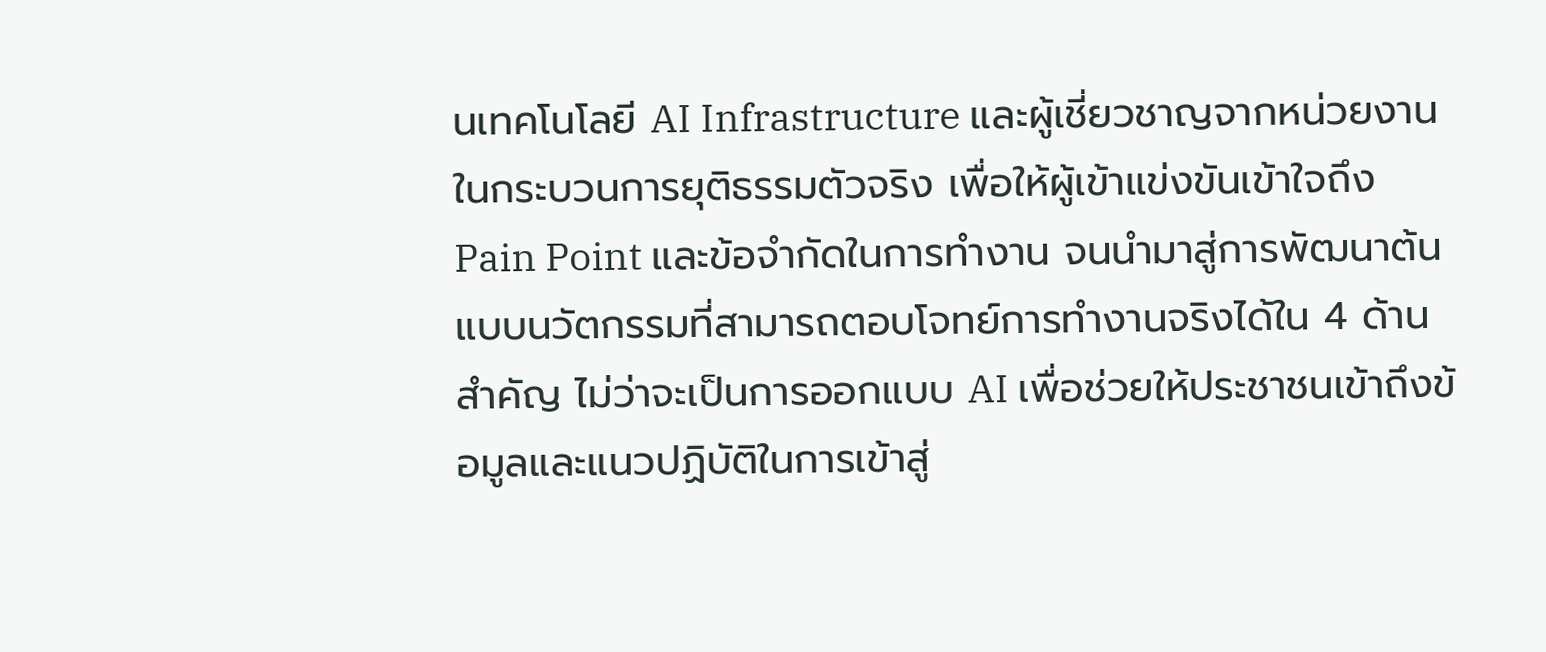นเทคโนโลยี AI Infrastructure และผู้เชี่ยวชาญจากหน่วยงานในกระบวนการยุติธรรมตัวจริง เพื่อให้ผู้เข้าแข่งขันเข้าใจถึง Pain Point และข้อจำกัดในการทำงาน จนนำมาสู่การพัฒนาต้นแบบนวัตกรรมที่สามารถตอบโจทย์การทำงานจริงได้ใน 4 ด้านสำคัญ ไม่ว่าจะเป็นการออกแบบ AI เพื่อช่วยให้ประชาชนเข้าถึงข้อมูลและแนวปฏิบัติในการเข้าสู่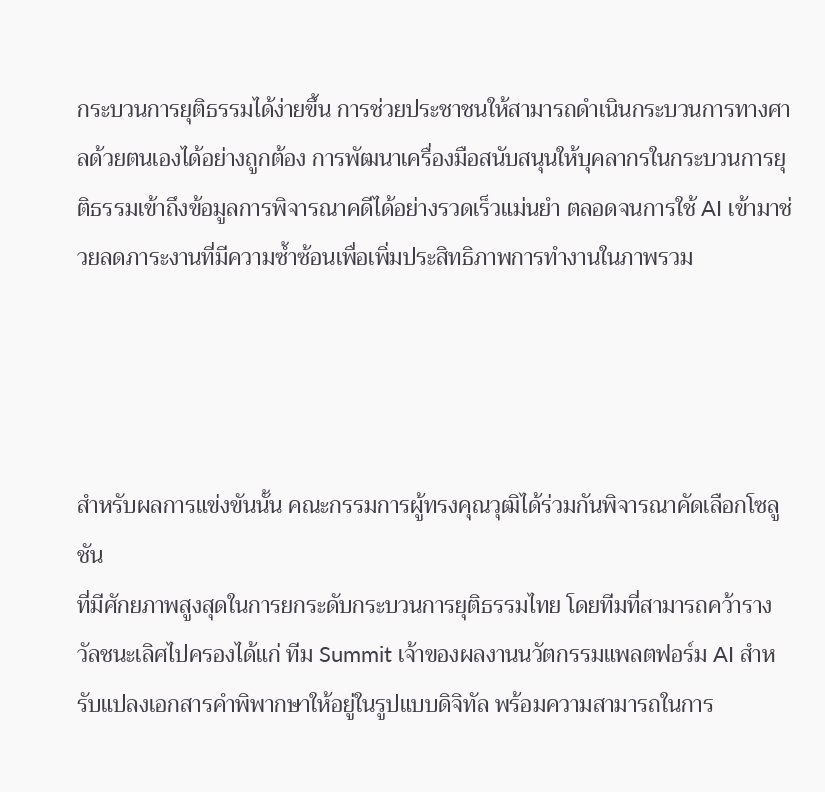กระบวนการยุติธรรมได้ง่ายขึ้น การช่วยประชาชนให้สามารถดำเนินกระบวนการทางศาลด้วยตนเองได้อย่างถูกต้อง การพัฒนาเครื่องมือสนับสนุนให้บุคลากรในกระบวนการยุติธรรมเข้าถึงข้อมูลการพิจารณาคดีได้อย่างรวดเร็วแม่นยำ ตลอดจนการใช้ AI เข้ามาช่วยลดภาระงานที่มีความซ้ำซ้อนเพื่อเพิ่มประสิทธิภาพการทำงานในภาพรวม




สำหรับผลการแข่งขันนั้น คณะกรรมการผู้ทรงคุณวุฒิได้ร่วมกันพิจารณาคัดเลือกโซลูชัน
ที่มีศักยภาพสูงสุดในการยกระดับกระบวนการยุติธรรมไทย โดยทีมที่สามารถคว้ารางวัลชนะเลิศไปครองได้แก่ ทีม Summit เจ้าของผลงานนวัตกรรมแพลตฟอร์ม AI สำหรับแปลงเอกสารคำพิพากษาให้อยู่ในรูปแบบดิจิทัล พร้อมความสามารถในการ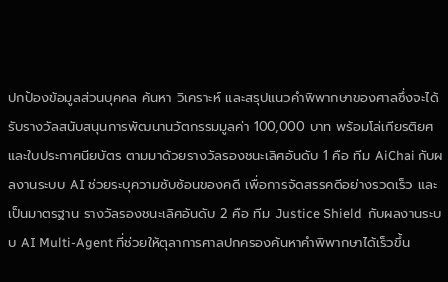ปกป้องข้อมูลส่วนบุคคล ค้นหา วิเคราะห์ และสรุปแนวคำพิพากษาของศาลซึ่งจะได้รับรางวัลสนับสนุนการพัฒนานวัตกรรมมูลค่า 100,000 บาท พร้อมโล่เกียรติยศ และใบประกาศนียบัตร ตามมาด้วยรางวัลรองชนะเลิศอันดับ 1 คือ ทีม AiChai กับผลงานระบบ AI ช่วยระบุความซับซ้อนของคดี เพื่อการจัดสรรคดีอย่างรวดเร็ว และเป็นมาตรฐาน รางวัลรองชนะเลิศอันดับ 2 คือ ทีม Justice Shield  กับผลงานระบบ AI Multi-Agent ที่ช่วยให้ตุลาการศาลปกครองค้นหาคำพิพากษาได้เร็วขึ้น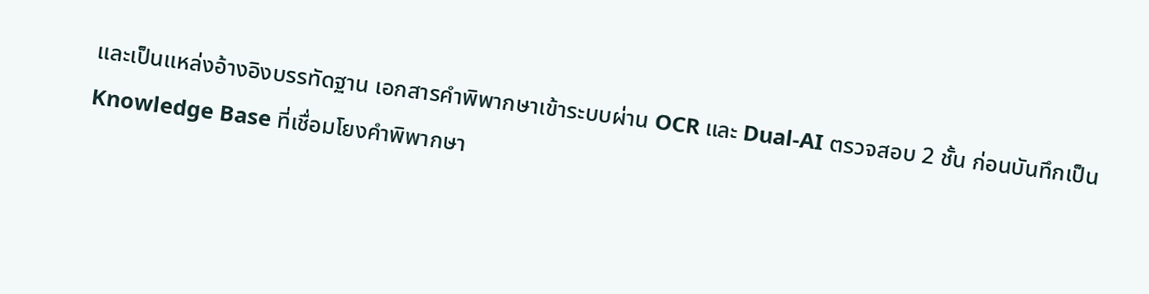และเป็นแหล่งอ้างอิงบรรทัดฐาน เอกสารคำพิพากษาเข้าระบบผ่าน OCR และ Dual-AI ตรวจสอบ 2 ชั้น ก่อนบันทึกเป็น Knowledge Base ที่เชื่อมโยงคำพิพากษา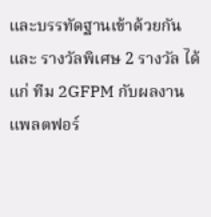และบรรทัดฐานเข้าด้วยกัน และ รางวัลพิเศษ 2 รางวัล ได้แก่ ทีม 2GFPM กับผลงาน แพลตฟอร์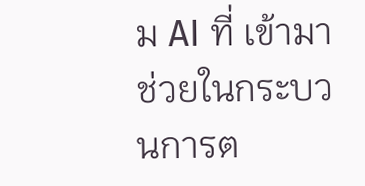ม AI ที่ เข้ามาช่วยในกระบวนการต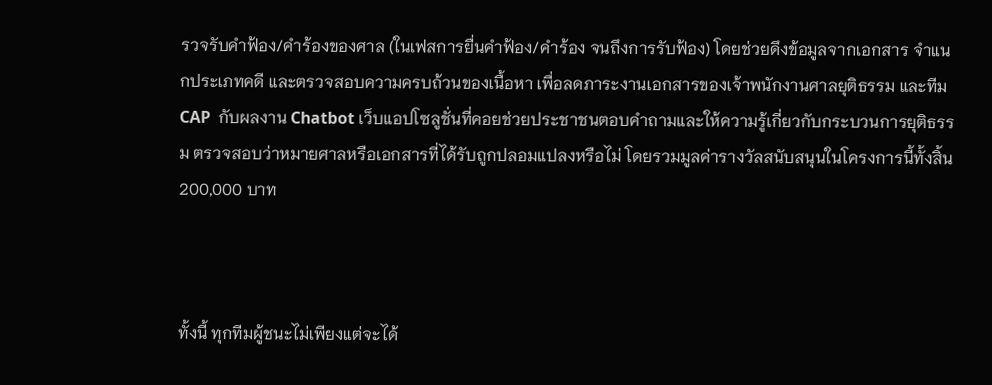รวจรับคำฟ้อง/คำร้องของศาล (ในเฟสการยื่นคำฟ้อง/คำร้อง จนถึงการรับฟ้อง) โดยช่วยดึงข้อมูลจากเอกสาร จำแนกประเภทคดี และตรวจสอบความครบถ้วนของเนื้อหา เพื่อลดภาระงานเอกสารของเจ้าพนักงานศาลยุติธรรม และทีม CAP  กับผลงาน Chatbot เว็บแอปโซลูชั่นที่คอยช่วยประชาชนตอบคำถามและให้ความรู้เกี่ยวกับกระบวนการยุติธรรม ตรวจสอบว่าหมายศาลหรือเอกสารที่ได้รับถูกปลอมแปลงหรือไม่ โดยรวมมูลค่ารางวัลสนับสนุนในโครงการนี้ทั้งสิ้น 200,000 บาท



ทั้งนี้ ทุกทีมผู้ชนะไม่เพียงแต่จะได้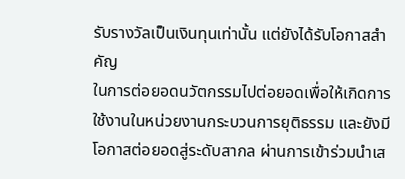รับรางวัลเป็นเงินทุนเท่านั้น แต่ยังได้รับโอกาสสำคัญ
ในการต่อยอดนวัตกรรมไปต่อยอดเพื่อให้เกิดการใช้งานในหน่วยงานกระบวนการยุติธรรม และยังมีโอกาสต่อยอดสู่ระดับสากล ผ่านการเข้าร่วมนำเส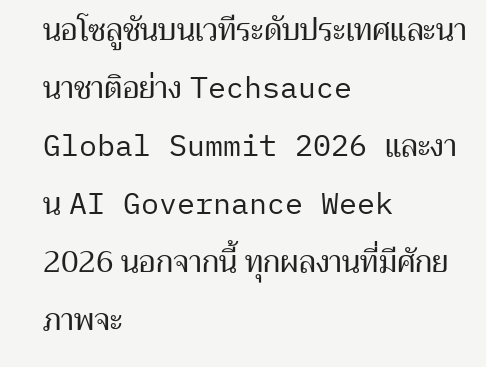นอโซลูชันบนเวทีระดับประเทศและนานาชาติอย่าง Techsauce Global Summit 2026 และงาน AI Governance Week 2026 นอกจากนี้ ทุกผลงานที่มีศักยภาพจะ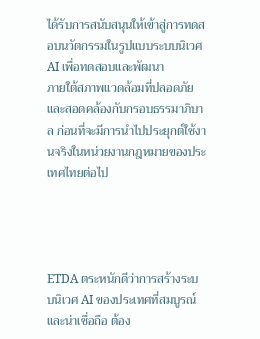ได้รับการสนับสนุนให้เข้าสู่การทดสอบนวัตกรรมในรูปแบบระบบนิเวศ AI เพื่อทดสอบและพัฒนา
ภายใต้สภาพแวดล้อมที่ปลอดภัยและสอดคล้องกับกรอบธรรมาภิบาล ก่อนที่จะมีการนำไปประยุกต์ใช้งานจริงในหน่วยงานกฎหมายของประเทศไทยต่อไป




ETDA ตระหนักดีว่าการสร้างระบบนิเวศ AI ของประเทศที่สมบูรณ์ และน่าเชื่อถือ ต้อง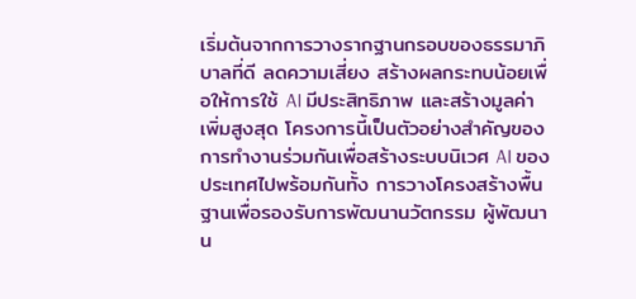เริ่มต้นจากการวางรากฐานกรอบของธรรมาภิบาลที่ดี ลดความเสี่ยง สร้างผลกระทบน้อยเพื่อให้การใช้ AI มีประสิทธิภาพ และสร้างมูลค่าเพิ่มสูงสุด โครงการนี้เป็นตัวอย่างสำคัญของการทำงานร่วมกันเพื่อสร้างระบบนิเวศ AI ของประเทศไปพร้อมกันทั้ง การวางโครงสร้างพื้นฐานเพื่อรองรับการพัฒนานวัตกรรม ผู้พัฒนาน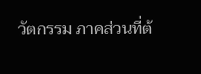วัตกรรม ภาคส่วนที่ต้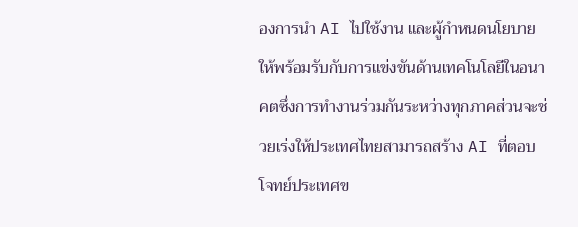องการนำ AI ไปใช้งาน และผู้กำหนดนโยบาย ให้พร้อมรับกับการแข่งขันด้านเทคโนโลยีในอนาคตซึ่งการทำงานร่วมกันระหว่างทุกภาคส่วนจะช่วยเร่งให้ประเทศไทยสามารถสร้าง AI ที่ตอบโจทย์ประเทศข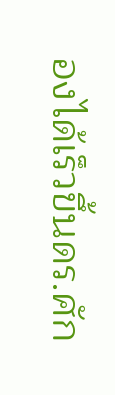องได้เร็วขึ้นดร.ศัก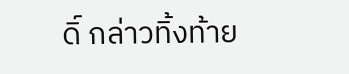ดิ์ กล่าวทิ้งท้าย